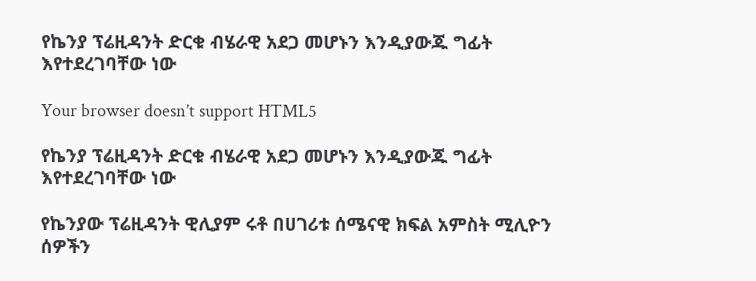የኬንያ ፕሬዚዳንት ድርቁ ብሄራዊ አደጋ መሆኑን እንዲያውጁ ግፊት እየተደረገባቸው ነው

Your browser doesn’t support HTML5

የኬንያ ፕሬዚዳንት ድርቁ ብሄራዊ አደጋ መሆኑን እንዲያውጁ ግፊት እየተደረገባቸው ነው

የኬንያው ፕሬዚዳንት ዊሊያም ሩቶ በሀገሪቱ ሰሜናዊ ክፍል አምስት ሚሊዮን ሰዎችን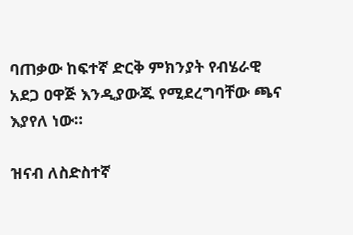ባጠቃው ከፍተኛ ድርቅ ምክንያት የብሄራዊ አደጋ ዐዋጅ እንዲያውጁ የሚደረግባቸው ጫና እያየለ ነው።

ዝናብ ለስድስተኛ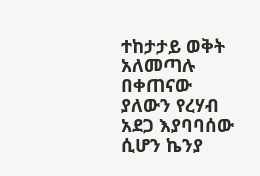ተከታታይ ወቅት አለመጣሉ በቀጠናው ያለውን የረሃብ አደጋ እያባባሰው ሲሆን ኬንያ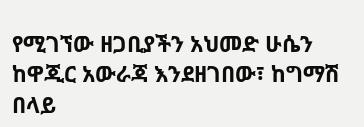የሚገኘው ዘጋቢያችን አህመድ ሁሴን ከዋጂር አውራጃ እንደዘገበው፣ ከግማሽ በላይ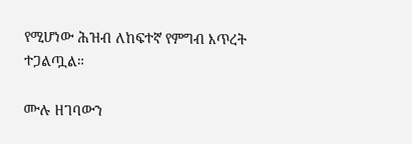የሚሆነው ሕዝብ ለከፍተኛ የምግብ እጥረት ተጋልጧል።

ሙሉ ዘገባውን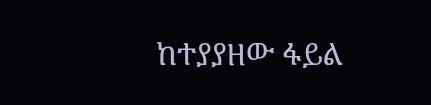ከተያያዘው ፋይል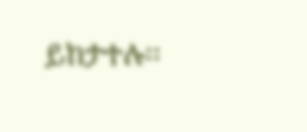ይከታተሉ፡፡